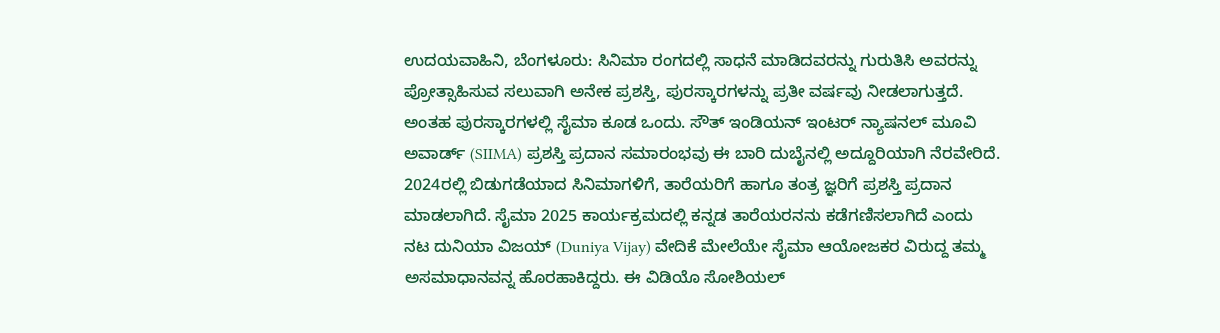ಉದಯವಾಹಿನಿ, ಬೆಂಗಳೂರು: ಸಿನಿಮಾ ರಂಗದಲ್ಲಿ ಸಾಧನೆ ಮಾಡಿದವರನ್ನು ಗುರುತಿಸಿ ಅವರನ್ನು ಪ್ರೋತ್ಸಾಹಿಸುವ ಸಲುವಾಗಿ ಅನೇಕ ಪ್ರಶಸ್ತಿ, ಪುರಸ್ಕಾರಗಳನ್ನು ಪ್ರತೀ ವರ್ಷವು ನೀಡಲಾಗುತ್ತದೆ. ಅಂತಹ ಪುರಸ್ಕಾರಗಳಲ್ಲಿ ಸೈಮಾ ಕೂಡ ಒಂದು. ಸೌತ್ ಇಂಡಿಯನ್ ಇಂಟರ್ ನ್ಯಾಷನಲ್ ಮೂವಿ ಅವಾರ್ಡ್ (SIIMA) ಪ್ರಶಸ್ತಿ ಪ್ರದಾನ ಸಮಾರಂಭವು ಈ ಬಾರಿ ದುಬೈನಲ್ಲಿ ಅದ್ದೂರಿಯಾಗಿ ನೆರವೇರಿದೆ. 2024ರಲ್ಲಿ ಬಿಡುಗಡೆಯಾದ ಸಿನಿಮಾಗಳಿಗೆ, ತಾರೆಯರಿಗೆ ಹಾಗೂ ತಂತ್ರ ಜ್ಞರಿಗೆ ಪ್ರಶಸ್ತಿ ಪ್ರದಾನ ಮಾಡಲಾಗಿದೆ. ಸೈಮಾ 2025 ಕಾರ್ಯಕ್ರಮದಲ್ಲಿ ಕನ್ನಡ ತಾರೆಯರನನು ಕಡೆಗಣಿಸಲಾಗಿದೆ ಎಂದು ನಟ ದುನಿಯಾ ವಿಜಯ್ (Duniya Vijay) ವೇದಿಕೆ ಮೇಲೆಯೇ ಸೈಮಾ ಆಯೋಜಕರ ವಿರುದ್ದ ತಮ್ಮ ಅಸಮಾಧಾನವನ್ನ ಹೊರಹಾಕಿದ್ದರು. ಈ ವಿಡಿಯೊ ಸೋಶಿಯಲ್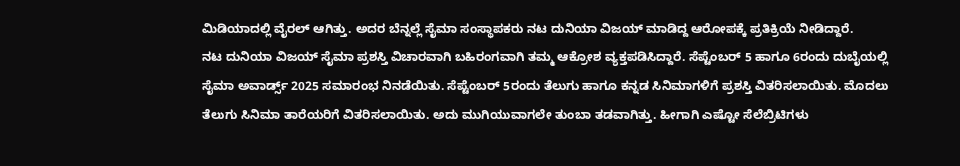ಮಿಡಿಯಾದಲ್ಲಿ ವೈರಲ್ ಆಗಿತ್ತು. ಅದರ ಬೆನ್ನಲ್ಲೆ ಸೈಮಾ ಸಂಸ್ಥಾಪಕರು ನಟ ದುನಿಯಾ ವಿಜಯ್ ಮಾಡಿದ್ದ ಆರೋಪಕ್ಕೆ ಪ್ರತಿಕ್ರಿಯೆ ನೀಡಿದ್ದಾರೆ.
ನಟ ದುನಿಯಾ ವಿಜಯ್ ಸೈಮಾ ಪ್ರಶಸ್ತಿ ವಿಚಾರವಾಗಿ ಬಹಿರಂಗವಾಗಿ ತಮ್ಮ ಆಕ್ರೋಶ ವ್ಯಕ್ತಪಡಿಸಿದ್ದಾರೆ. ಸೆಪ್ಟೆಂಬರ್ 5 ಹಾಗೂ 6ರಂದು ದುಬೈಯಲ್ಲಿ ಸೈಮಾ ಅವಾರ್ಡ್ಸ್ 2025 ಸಮಾರಂಭ ನಿನಡೆಯಿತು. ಸೆಪ್ಟೆಂಬರ್ 5ರಂದು ತೆಲುಗು ಹಾಗೂ ಕನ್ನಡ ಸಿನಿಮಾಗಳಿಗೆ ಪ್ರಶಸ್ತಿ ವಿತರಿಸಲಾಯಿತು. ಮೊದಲು ತೆಲುಗು ಸಿನಿಮಾ ತಾರೆಯರಿಗೆ ವಿತರಿಸಲಾಯಿತು. ಅದು ಮುಗಿಯುವಾಗಲೇ ತುಂಬಾ ತಡವಾಗಿತ್ತು. ಹೀಗಾಗಿ ಎಷ್ಟೋ ಸೆಲೆಬ್ರಿಟಿಗಳು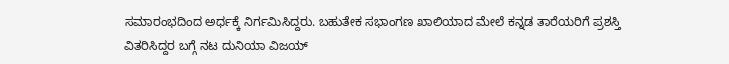ಸಮಾರಂಭದಿಂದ ಅರ್ಧಕ್ಕೆ ನಿರ್ಗಮಿಸಿದ್ದರು. ಬಹುತೇಕ ಸಭಾಂಗಣ ಖಾಲಿಯಾದ ಮೇಲೆ ಕನ್ನಡ ತಾರೆಯರಿಗೆ ಪ್ರಶಸ್ತಿ ವಿತರಿಸಿದ್ದರ ಬಗ್ಗೆ ನಟ ದುನಿಯಾ ವಿಜಯ್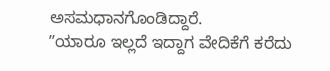ಅಸಮಧಾನಗೊಂಡಿದ್ದಾರೆ.
ʼʼಯಾರೂ ಇಲ್ಲದೆ ಇದ್ದಾಗ ವೇದಿಕೆಗೆ ಕರೆದು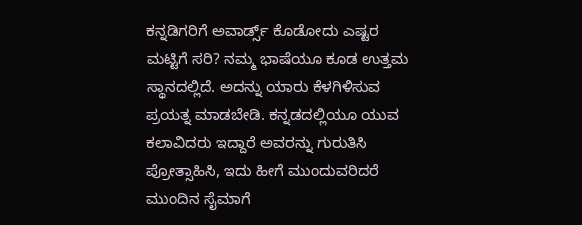ಕನ್ನಡಿಗರಿಗೆ ಅವಾರ್ಡ್ಸ್ ಕೊಡೋದು ಎಷ್ಟರ ಮಟ್ಟಿಗೆ ಸರಿ? ನಮ್ಮ ಭಾಷೆಯೂ ಕೂಡ ಉತ್ತಮ ಸ್ಥಾನದಲ್ಲಿದೆ. ಅದನ್ನು ಯಾರು ಕೆಳಗಿಳಿಸುವ ಪ್ರಯತ್ನ ಮಾಡಬೇಡಿ. ಕನ್ನಡದಲ್ಲಿಯೂ ಯುವ ಕಲಾವಿದರು ಇದ್ದಾರೆ ಅವರನ್ನು ಗುರುತಿಸಿ ಪ್ರೋತ್ಸಾಹಿಸಿ, ಇದು ಹೀಗೆ ಮುಂದುವರಿದರೆ ಮುಂದಿನ ಸೈಮಾಗೆ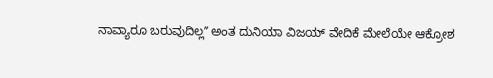ನಾವ್ಯಾರೂ ಬರುವುದಿಲ್ಲʼʼ ಅಂತ ದುನಿಯಾ ವಿಜಯ್ ವೇದಿಕೆ ಮೇಲೆಯೇ ಆಕ್ರೋಶ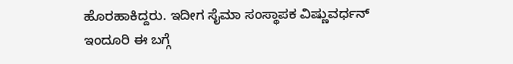ಹೊರಹಾಕಿದ್ದರು. ಇದೀಗ ಸೈಮಾ ಸಂಸ್ಥಾಪಕ ವಿಷ್ಣುವರ್ಧನ್ ಇಂದೂರಿ ಈ ಬಗ್ಗೆ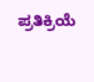ಪ್ರತಿಕ್ರಿಯೆ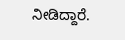ನೀಡಿದ್ದಾರೆ.